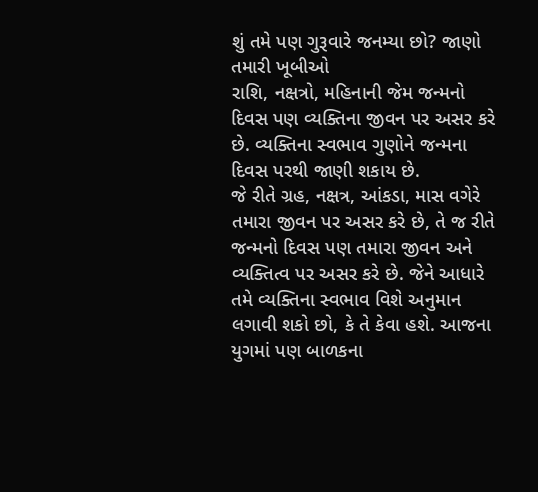શું તમે પણ ગુરૂવારે જનમ્યા છો? જાણો તમારી ખૂબીઓ
રાશિ, નક્ષત્રો, મહિનાની જેમ જન્મનો દિવસ પણ વ્યક્તિના જીવન પર અસર કરે છે. વ્યક્તિના સ્વભાવ ગુણોને જન્મના દિવસ પરથી જાણી શકાય છે.
જે રીતે ગ્રહ, નક્ષત્ર, આંકડા, માસ વગેરે તમારા જીવન પર અસર કરે છે, તે જ રીતે જન્મનો દિવસ પણ તમારા જીવન અને વ્યક્તિત્વ પર અસર કરે છે. જેને આધારે તમે વ્યક્તિના સ્વભાવ વિશે અનુમાન લગાવી શકો છો, કે તે કેવા હશે. આજના યુગમાં પણ બાળકના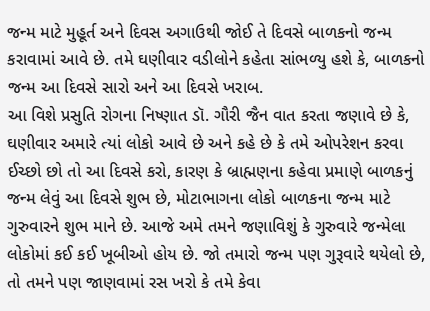જન્મ માટે મુહૂર્ત અને દિવસ અગાઉથી જોઈ તે દિવસે બાળકનો જન્મ કરાવામાં આવે છે. તમે ઘણીવાર વડીલોને કહેતા સાંભળ્યુ હશે કે, બાળકનો જન્મ આ દિવસે સારો અને આ દિવસે ખરાબ.
આ વિશે પ્રસુતિ રોગના નિષ્ણાત ડૉ. ગૌરી જૈન વાત કરતા જણાવે છે કે, ઘણીવાર અમારે ત્યાં લોકો આવે છે અને કહે છે કે તમે ઓપરેશન કરવા ઈચ્છો છો તો આ દિવસે કરો, કારણ કે બ્રાહ્મણના કહેવા પ્રમાણે બાળકનું જન્મ લેવું આ દિવસે શુભ છે, મોટાભાગના લોકો બાળકના જન્મ માટે ગુરુવારને શુભ માને છે. આજે અમે તમને જણાવિશું કે ગુરુવારે જન્મેલા લોકોમાં કઈ કઈ ખૂબીઓ હોય છે. જો તમારો જન્મ પણ ગુરૂવારે થયેલો છે, તો તમને પણ જાણવામાં રસ ખરો કે તમે કેવા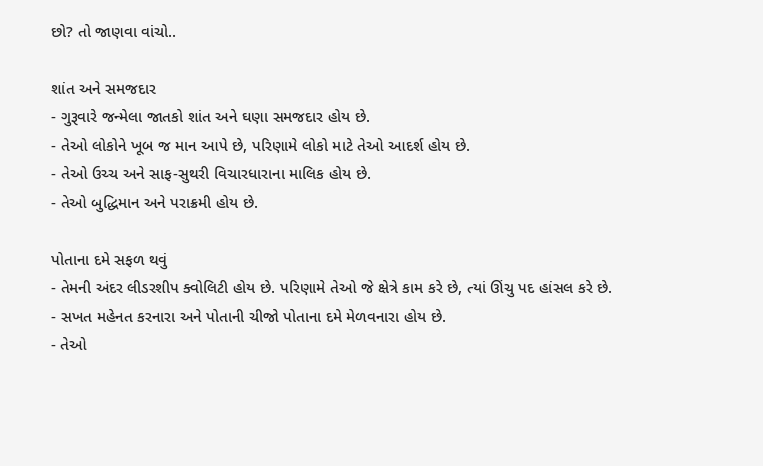છો? તો જાણવા વાંચો..

શાંત અને સમજદાર
- ગુરૂવારે જન્મેલા જાતકો શાંત અને ઘણા સમજદાર હોય છે.
- તેઓ લોકોને ખૂબ જ માન આપે છે, પરિણામે લોકો માટે તેઓ આદર્શ હોય છે.
- તેઓ ઉચ્ચ અને સાફ-સુથરી વિચારધારાના માલિક હોય છે.
- તેઓ બુદ્ધિમાન અને પરાક્રમી હોય છે.

પોતાના દમે સફળ થવું
- તેમની અંદર લીડરશીપ ક્વોલિટી હોય છે. પરિણામે તેઓ જે ક્ષેત્રે કામ કરે છે, ત્યાં ઊંચુ પદ હાંસલ કરે છે.
- સખત મહેનત કરનારા અને પોતાની ચીજો પોતાના દમે મેળવનારા હોય છે.
- તેઓ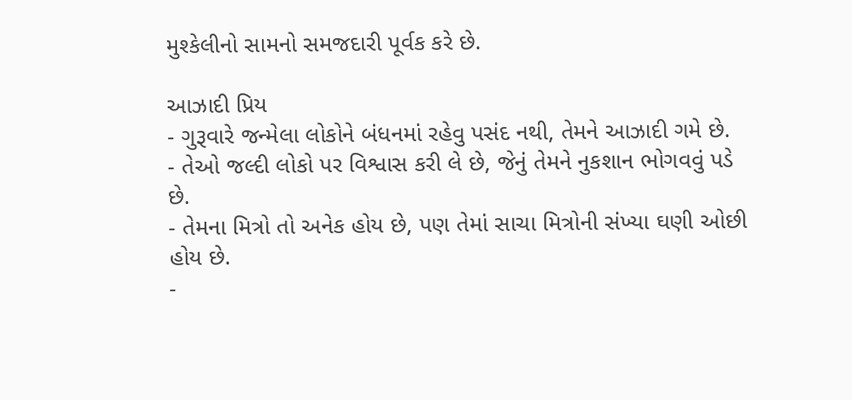મુશ્કેલીનો સામનો સમજદારી પૂર્વક કરે છે.

આઝાદી પ્રિય
- ગુરૂવારે જન્મેલા લોકોને બંધનમાં રહેવુ પસંદ નથી, તેમને આઝાદી ગમે છે.
- તેઓ જલ્દી લોકો પર વિશ્વાસ કરી લે છે, જેનું તેમને નુકશાન ભોગવવું પડે છે.
- તેમના મિત્રો તો અનેક હોય છે, પણ તેમાં સાચા મિત્રોની સંખ્યા ઘણી ઓછી હોય છે.
-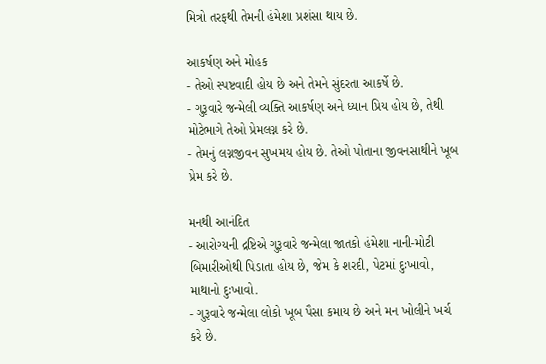મિત્રો તરફથી તેમની હંમેશા પ્રશંસા થાય છે.

આકર્ષણ અને મોહક
- તેઓ સ્પષ્ટવાદી હોય છે અને તેમને સુંદરતા આકર્ષે છે.
- ગુરૂવારે જન્મેલી વ્યક્તિ આકર્ષણ અને ધ્યાન પ્રિય હોય છે, તેથી મોટેભાગે તેઓ પ્રેમલગ્ન કરે છે.
- તેમનું લગ્નજીવન સુખમય હોય છે. તેઓ પોતાના જીવનસાથીને ખૂબ પ્રેમ કરે છે.

મનથી આનંદિત
- આરોગ્યની દ્રષ્ટિએ ગુરૂવારે જન્મેલા જાતકો હંમેશા નાની-મોટી બિમારીઓથી પિડાતા હોય છે, જેમ કે શરદી, પેટમાં દુઃખાવો, માથાનો દુઃખાવો.
- ગુરૂવારે જન્મેલા લોકો ખૂબ પૈસા કમાય છે અને મન ખોલીને ખર્ચ કરે છે.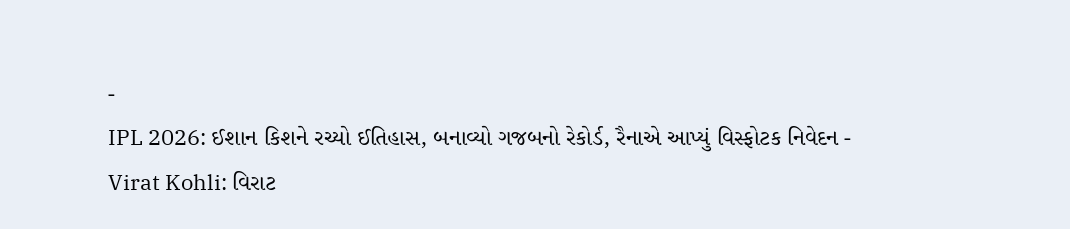-
IPL 2026: ઈશાન કિશને રચ્યો ઈતિહાસ, બનાવ્યો ગજબનો રેકોર્ડ, રૈનાએ આપ્યું વિસ્ફોટક નિવેદન -
Virat Kohli: વિરાટ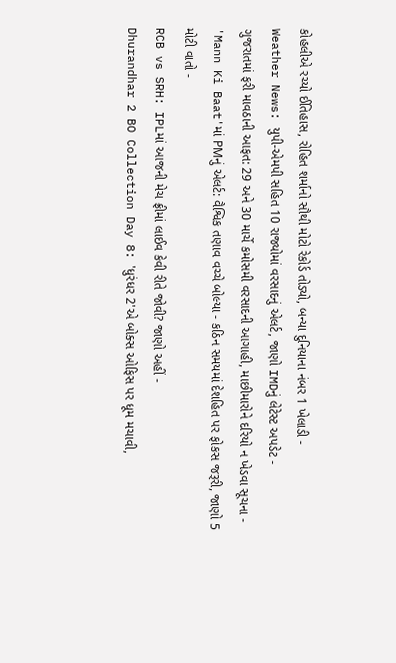કોહલીએ રચ્યો ઈતિહાસ, રોહિત શર્માનો સૌથી મોટો રેકોર્ડ તોડ્યો, બન્યા દુનિયાના નંબર 1 ખેલાડી -
Weather News: યુપી-એમપી સહિત 10 રાજ્યોમાં વરસાદનું એલર્ટ, જાણો IMDનું લેટેસ્ટ અપડેટ -
ગુજરાતમાં ફરી માવઠાની આફત: 29 અને 30 માર્ચે કમોસમી વરસાદની આગાહી, માછીમારોને દરિયો ન ખેડવા સૂચના -
'Mann Ki Baat'માં PMનું એલર્ટ: વૈશ્વિક તણાવ વચ્ચે બોલ્યા - કઠિન સમયમાં દેશહિત પર ફોકસ જરૂરી, જાણો 5 મોટી વાતો -
RCB vs SRH: IPLમાં આજની મેચ ફ્રીમાં લાઈવ કેવી રીતે જોવી? જાણો અહીં -
Dhurandhar 2 BO Collection Day 8: 'ધુરંધર 2'એ બોક્સ ઓફિસ પર ધૂમ મચાવી,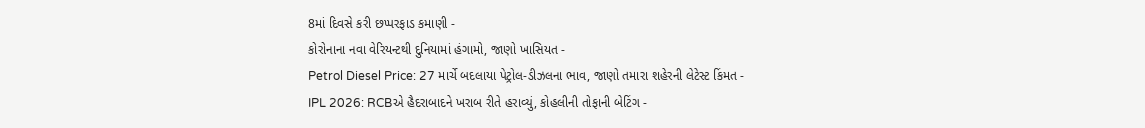8માં દિવસે કરી છપ્પરફાડ કમાણી -
કોરોનાના નવા વેરિયન્ટથી દુનિયામાં હંગામો, જાણો ખાસિયત -
Petrol Diesel Price: 27 માર્ચે બદલાયા પેટ્રોલ-ડીઝલના ભાવ, જાણો તમારા શહેરની લેટેસ્ટ કિંમત -
IPL 2026: RCBએ હૈદરાબાદને ખરાબ રીતે હરાવ્યું, કોહલીની તોફાની બેટિંગ -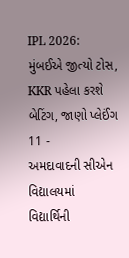IPL 2026: મુંબઈએ જીત્યો ટોસ, KKR પહેલા કરશે બેટિંગ, જાણો પ્લેઈંગ 11 -
અમદાવાદની સીએન વિદ્યાલયમાં વિદ્યાર્થિની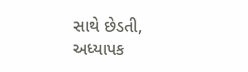સાથે છેડતી, અધ્યાપક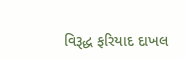વિરૂદ્ધ ફરિયાદ દાખલ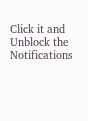Click it and Unblock the Notifications